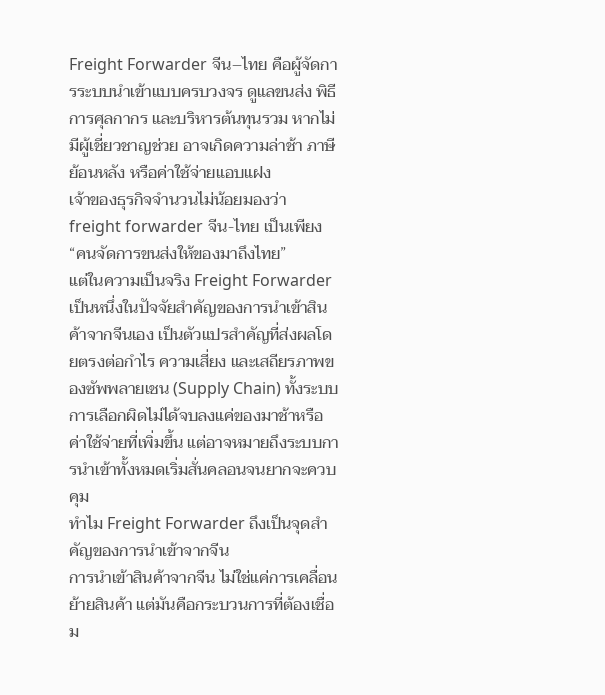Freight Forwarder จีน–ไทย คือผู้จัดการระบบนำเข้าแบบครบวงจร ดูแลขนส่ง พิธีการศุลกากร และบริหารต้นทุนรวม หากไม่มีผู้เชี่ยวชาญช่วย อาจเกิดความล่าช้า ภาษีย้อนหลัง หรือค่าใช้จ่ายแอบแฝง
เจ้าของธุรกิจจำนวนไม่น้อยมองว่า freight forwarder จีน-ไทย เป็นเพียง “คนจัดการขนส่งให้ของมาถึงไทย”
แต่ในความเป็นจริง Freight Forwarder เป็นหนึ่งในปัจจัยสำคัญของการนำเข้าสินค้าจากจีนเอง เป็นตัวแปรสำคัญที่ส่งผลโดยตรงต่อกำไร ความเสี่ยง และเสถียรภาพของซัพพลายเชน (Supply Chain) ทั้งระบบ การเลือกผิดไม่ได้จบลงแค่ของมาช้าหรือค่าใช้จ่ายที่เพิ่มขึ้น แต่อาจหมายถึงระบบการนำเข้าทั้งหมดเริ่มสั่นคลอนจนยากจะควบคุม
ทำไม Freight Forwarder ถึงเป็นจุดสำคัญของการนำเข้าจากจีน
การนำเข้าสินค้าจากจีน ไม่ใช่แค่การเคลื่อนย้ายสินค้า แต่มันคือกระบวนการที่ต้องเชื่อม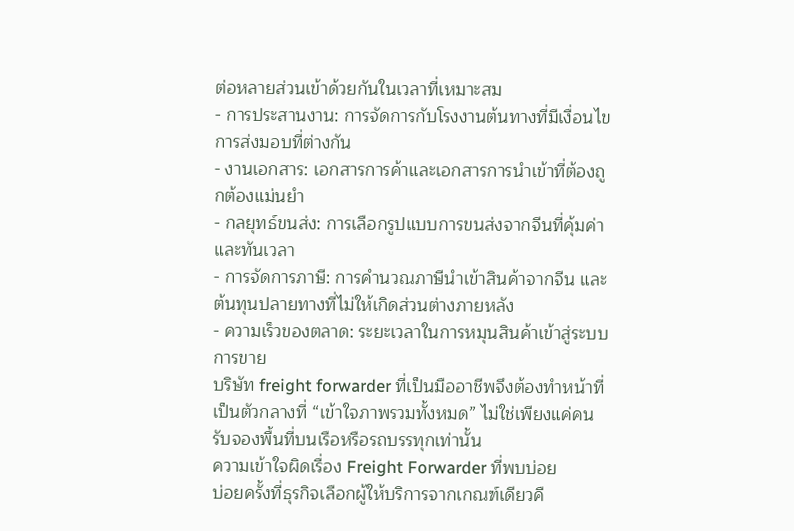ต่อหลายส่วนเข้าด้วยกันในเวลาที่เหมาะสม
- การประสานงาน: การจัดการกับโรงงานต้นทางที่มีเงื่อนไขการส่งมอบที่ต่างกัน
- งานเอกสาร: เอกสารการค้าและเอกสารการนำเข้าที่ต้องถูกต้องแม่นยำ
- กลยุทธ์ขนส่ง: การเลือกรูปแบบการขนส่งจากจีนที่คุ้มค่าและทันเวลา
- การจัดการภาษี: การคำนวณภาษีนำเข้าสินค้าจากจีน และต้นทุนปลายทางที่ไม่ให้เกิดส่วนต่างภายหลัง
- ความเร็วของตลาด: ระยะเวลาในการหมุนสินค้าเข้าสู่ระบบการขาย
บริษัท freight forwarder ที่เป็นมืออาชีพจึงต้องทำหน้าที่เป็นตัวกลางที่ “เข้าใจภาพรวมทั้งหมด” ไม่ใช่เพียงแค่คนรับจองพื้นที่บนเรือหรือรถบรรทุกเท่านั้น
ความเข้าใจผิดเรื่อง Freight Forwarder ที่พบบ่อย
บ่อยครั้งที่ธุรกิจเลือกผู้ให้บริการจากเกณฑ์เดียวคื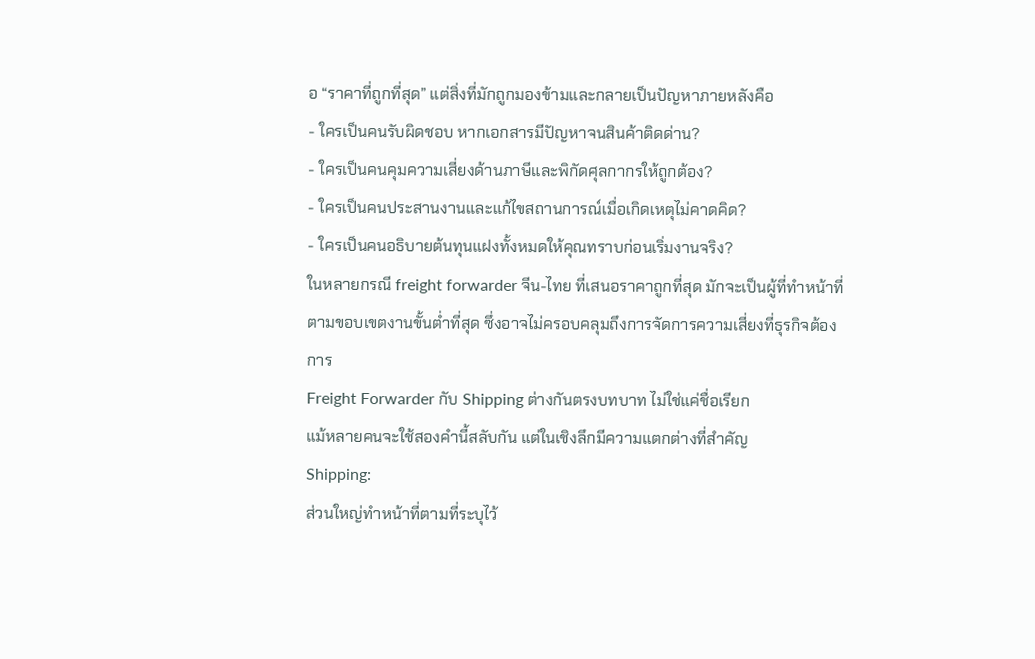อ “ราคาที่ถูกที่สุด” แต่สิ่งที่มักถูกมองข้ามและกลายเป็นปัญหาภายหลังคือ
- ใครเป็นคนรับผิดชอบ หากเอกสารมีปัญหาจนสินค้าติดด่าน?
- ใครเป็นคนคุมความเสี่ยงด้านภาษีและพิกัดศุลกากรให้ถูกต้อง?
- ใครเป็นคนประสานงานและแก้ไขสถานการณ์เมื่อเกิดเหตุไม่คาดคิด?
- ใครเป็นคนอธิบายต้นทุนแฝงทั้งหมดให้คุณทราบก่อนเริ่มงานจริง?
ในหลายกรณี freight forwarder จีน-ไทย ที่เสนอราคาถูกที่สุด มักจะเป็นผู้ที่ทำหน้าที่ตามขอบเขตงานขั้นต่ำที่สุด ซึ่งอาจไม่ครอบคลุมถึงการจัดการความเสี่ยงที่ธุรกิจต้องการ
Freight Forwarder กับ Shipping ต่างกันตรงบทบาท ไม่ใช่แค่ชื่อเรียก
แม้หลายคนจะใช้สองคำนี้สลับกัน แต่ในเชิงลึกมีความแตกต่างที่สำคัญ
Shipping:
ส่วนใหญ่ทำหน้าที่ตามที่ระบุไว้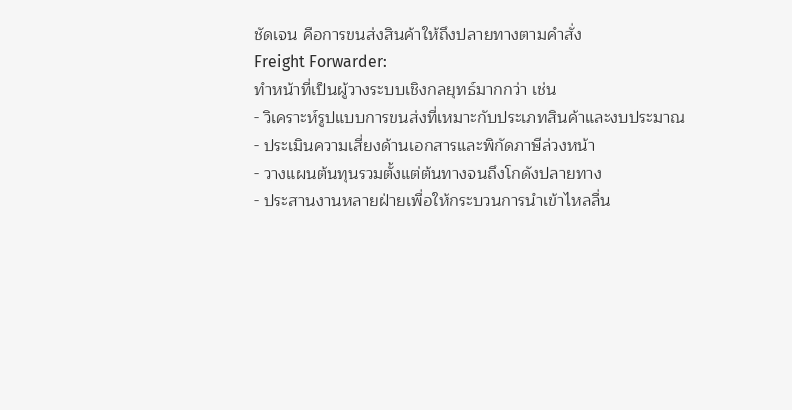ชัดเจน คือการขนส่งสินค้าให้ถึงปลายทางตามคำสั่ง
Freight Forwarder:
ทำหน้าที่เป็นผู้วางระบบเชิงกลยุทธ์มากกว่า เช่น
- วิเคราะห์รูปแบบการขนส่งที่เหมาะกับประเภทสินค้าและงบประมาณ
- ประเมินความเสี่ยงด้านเอกสารและพิกัดภาษีล่วงหน้า
- วางแผนต้นทุนรวมตั้งแต่ต้นทางจนถึงโกดังปลายทาง
- ประสานงานหลายฝ่ายเพื่อให้กระบวนการนำเข้าไหลลื่น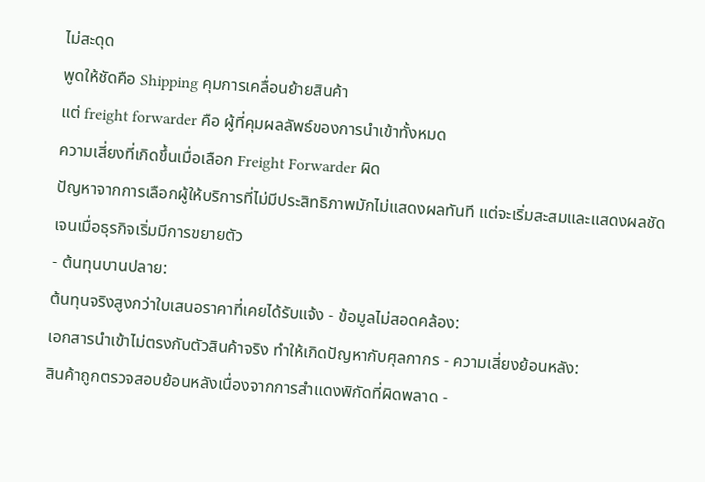ไม่สะดุด
พูดให้ชัดคือ Shipping คุมการเคลื่อนย้ายสินค้า
แต่ freight forwarder คือ ผู้ที่คุมผลลัพธ์ของการนำเข้าทั้งหมด
ความเสี่ยงที่เกิดขึ้นเมื่อเลือก Freight Forwarder ผิด
ปัญหาจากการเลือกผู้ให้บริการที่ไม่มีประสิทธิภาพมักไม่แสดงผลทันที แต่จะเริ่มสะสมและแสดงผลชัดเจนเมื่อธุรกิจเริ่มมีการขยายตัว
- ต้นทุนบานปลาย:
ต้นทุนจริงสูงกว่าใบเสนอราคาที่เคยได้รับแจ้ง - ข้อมูลไม่สอดคล้อง:
เอกสารนำเข้าไม่ตรงกับตัวสินค้าจริง ทำให้เกิดปัญหากับศุลกากร - ความเสี่ยงย้อนหลัง:
สินค้าถูกตรวจสอบย้อนหลังเนื่องจากการสำแดงพิกัดที่ผิดพลาด -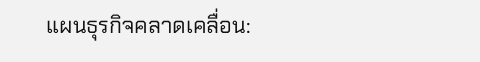แผนธุรกิจคลาดเคลื่อน: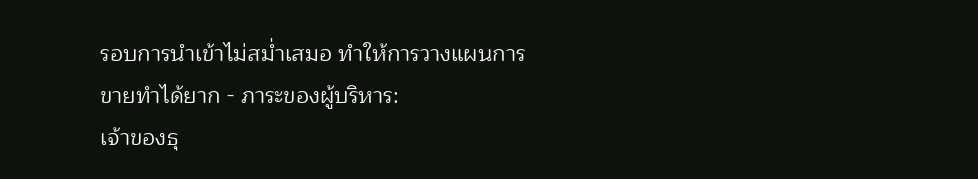รอบการนำเข้าไม่สม่ำเสมอ ทำให้การวางแผนการขายทำได้ยาก - ภาระของผู้บริหาร:
เจ้าของธุ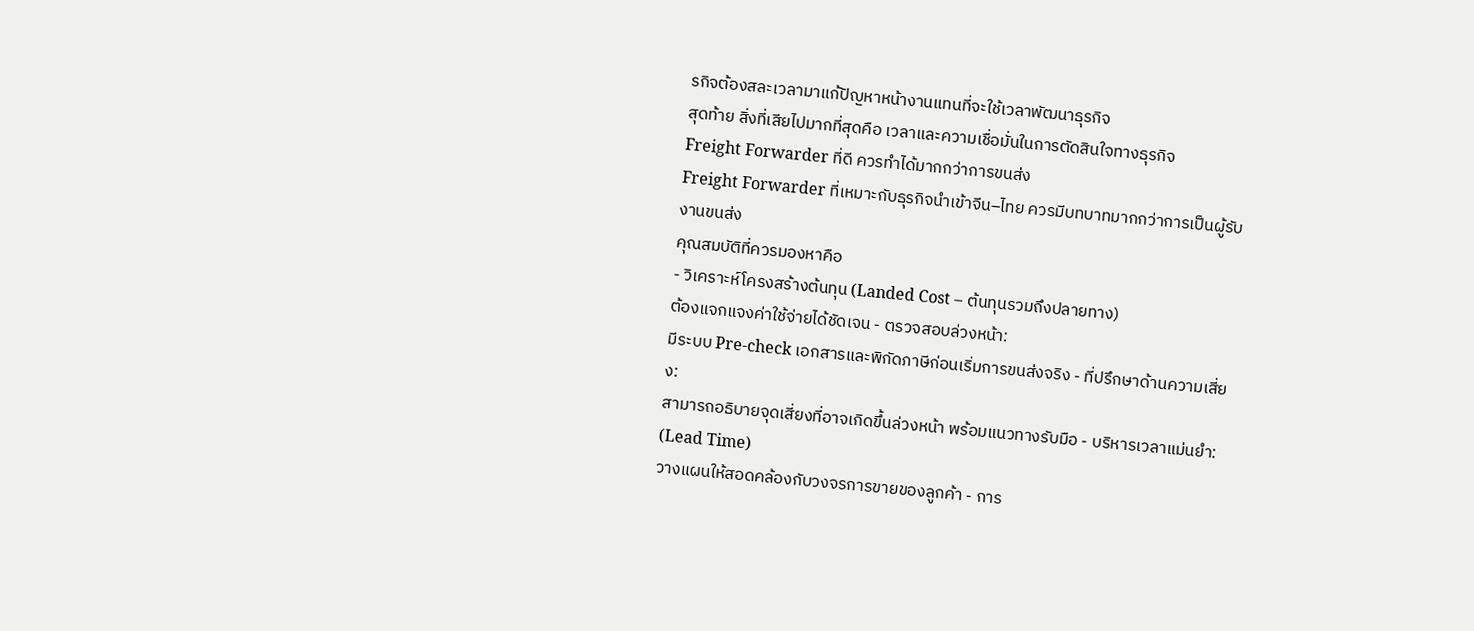รกิจต้องสละเวลามาแก้ปัญหาหน้างานแทนที่จะใช้เวลาพัฒนาธุรกิจ
สุดท้าย สิ่งที่เสียไปมากที่สุดคือ เวลาและความเชื่อมั่นในการตัดสินใจทางธุรกิจ
Freight Forwarder ที่ดี ควรทำได้มากกว่าการขนส่ง
Freight Forwarder ที่เหมาะกับธุรกิจนำเข้าจีน–ไทย ควรมีบทบาทมากกว่าการเป็นผู้รับงานขนส่ง
คุณสมบัติที่ควรมองหาคือ
- วิเคราะห์โครงสร้างต้นทุน (Landed Cost – ต้นทุนรวมถึงปลายทาง)
ต้องแจกแจงค่าใช้จ่ายได้ชัดเจน - ตรวจสอบล่วงหน้า:
มีระบบ Pre-check เอกสารและพิกัดภาษีก่อนเริ่มการขนส่งจริง - ที่ปรึกษาด้านความเสี่ยง:
สามารถอธิบายจุดเสี่ยงที่อาจเกิดขึ้นล่วงหน้า พร้อมแนวทางรับมือ - บริหารเวลาแม่นยำ: (Lead Time)
วางแผนให้สอดคล้องกับวงจรการขายของลูกค้า - การ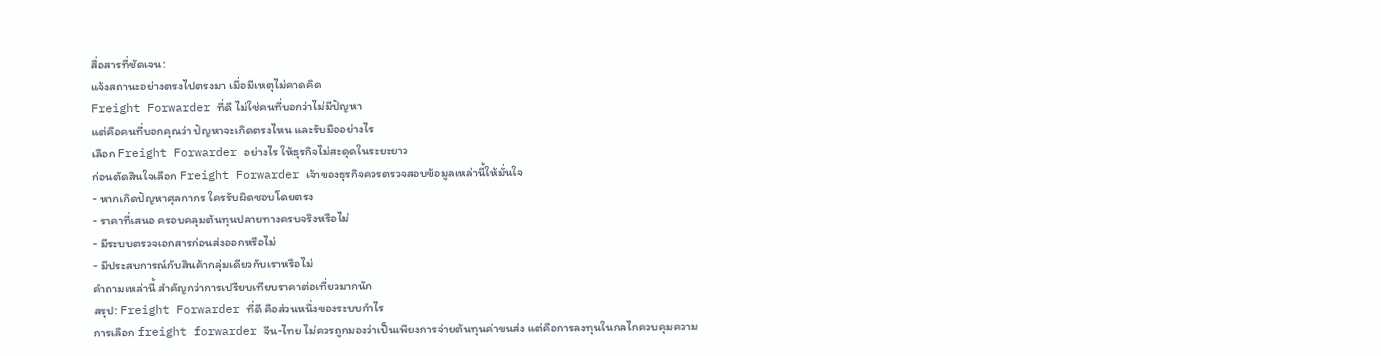สื่อสารที่ชัดเจน:
แจ้งสถานะอย่างตรงไปตรงมา เมื่อมีเหตุไม่คาดคิด
Freight Forwarder ที่ดี ไม่ใช่คนที่บอกว่าไม่มีปัญหา
แต่คือคนที่บอกคุณว่า ปัญหาจะเกิดตรงไหน และรับมืออย่างไร
เลือก Freight Forwarder อย่างไร ให้ธุรกิจไม่สะดุดในระยะยาว
ก่อนตัดสินใจเลือก Freight Forwarder เจ้าของธุรกิจควรตรวจสอบข้อมูลเหล่านี้ให้มั่นใจ
- หากเกิดปัญหาศุลกากร ใครรับผิดชอบโดยตรง
- ราคาที่เสนอ ครอบคลุมต้นทุนปลายทางครบจริงหรือไม่
- มีระบบตรวจเอกสารก่อนส่งออกหรือไม่
- มีประสบการณ์กับสินค้ากลุ่มเดียวกับเราหรือไม่
คำถามเหล่านี้ สำคัญกว่าการเปรียบเทียบราคาต่อเที่ยวมากนัก
สรุป: Freight Forwarder ที่ดี คือส่วนหนึ่งของระบบกำไร
การเลือก freight forwarder จีน-ไทย ไม่ควรถูกมองว่าเป็นเพียงการจ่ายต้นทุนค่าขนส่ง แต่คือการลงทุนในกลไกควบคุมความ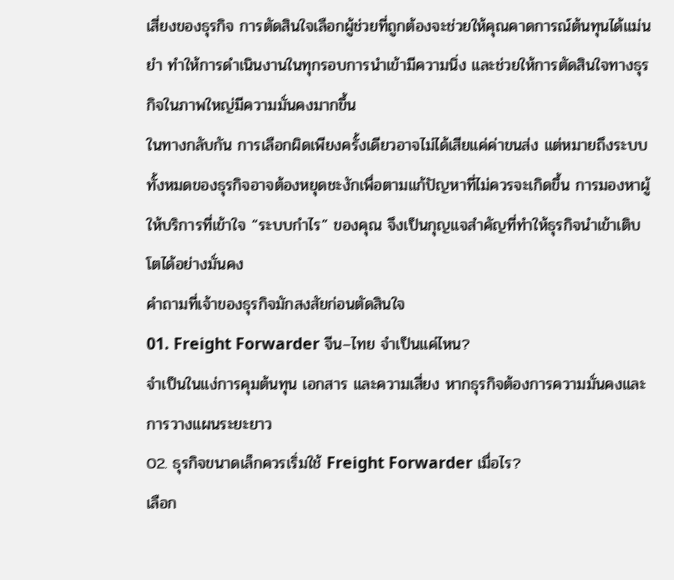เสี่ยงของธุรกิจ การตัดสินใจเลือกผู้ช่วยที่ถูกต้องจะช่วยให้คุณคาดการณ์ต้นทุนได้แม่นยำ ทำให้การดำเนินงานในทุกรอบการนำเข้ามีความนิ่ง และช่วยให้การตัดสินใจทางธุรกิจในภาพใหญ่มีความมั่นคงมากขึ้น
ในทางกลับกัน การเลือกผิดเพียงครั้งเดียวอาจไม่ได้เสียแค่ค่าขนส่ง แต่หมายถึงระบบทั้งหมดของธุรกิจอาจต้องหยุดชะงักเพื่อตามแก้ปัญหาที่ไม่ควรจะเกิดขึ้น การมองหาผู้ให้บริการที่เข้าใจ “ระบบกำไร” ของคุณ จึงเป็นกุญแจสำคัญที่ทำให้ธุรกิจนำเข้าเติบโตได้อย่างมั่นคง
คำถามที่เจ้าของธุรกิจมักสงสัยก่อนตัดสินใจ
01. Freight Forwarder จีน–ไทย จำเป็นแค่ไหน?
จำเป็นในแง่การคุมต้นทุน เอกสาร และความเสี่ยง หากธุรกิจต้องการความมั่นคงและการวางแผนระยะยาว
02. ธุรกิจขนาดเล็กควรเริ่มใช้ Freight Forwarder เมื่อไร?
เลือก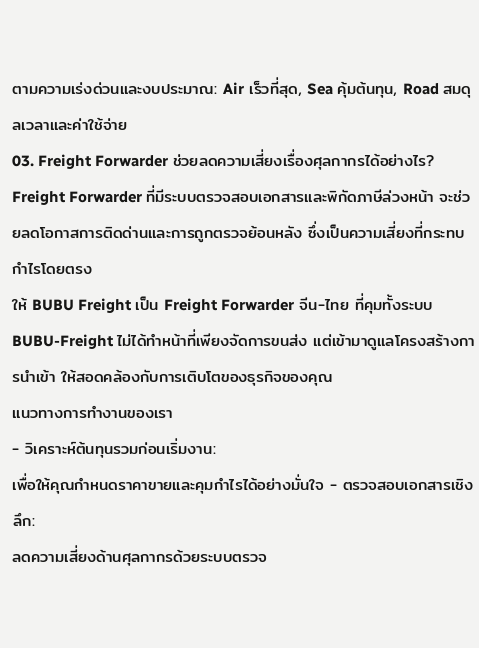ตามความเร่งด่วนและงบประมาณ: Air เร็วที่สุด, Sea คุ้มต้นทุน, Road สมดุลเวลาและค่าใช้จ่าย
03. Freight Forwarder ช่วยลดความเสี่ยงเรื่องศุลกากรได้อย่างไร?
Freight Forwarder ที่มีระบบตรวจสอบเอกสารและพิกัดภาษีล่วงหน้า จะช่วยลดโอกาสการติดด่านและการถูกตรวจย้อนหลัง ซึ่งเป็นความเสี่ยงที่กระทบกำไรโดยตรง
ให้ BUBU Freight เป็น Freight Forwarder จีน-ไทย ที่คุมทั้งระบบ
BUBU-Freight ไม่ได้ทำหน้าที่เพียงจัดการขนส่ง แต่เข้ามาดูแลโครงสร้างการนำเข้า ให้สอดคล้องกับการเติบโตของธุรกิจของคุณ
แนวทางการทำงานของเรา
- วิเคราะห์ต้นทุนรวมก่อนเริ่มงาน:
เพื่อให้คุณกำหนดราคาขายและคุมกำไรได้อย่างมั่นใจ - ตรวจสอบเอกสารเชิงลึก:
ลดความเสี่ยงด้านศุลกากรด้วยระบบตรวจ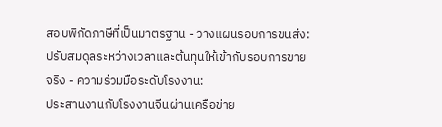สอบพิกัดภาษีที่เป็นมาตรฐาน - วางแผนรอบการขนส่ง:
ปรับสมดุลระหว่างเวลาและต้นทุนให้เข้ากับรอบการขายจริง - ความร่วมมือระดับโรงงาน:
ประสานงานกับโรงงานจีนผ่านเครือข่าย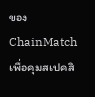ของ ChainMatch เพื่อคุมสเปคสิ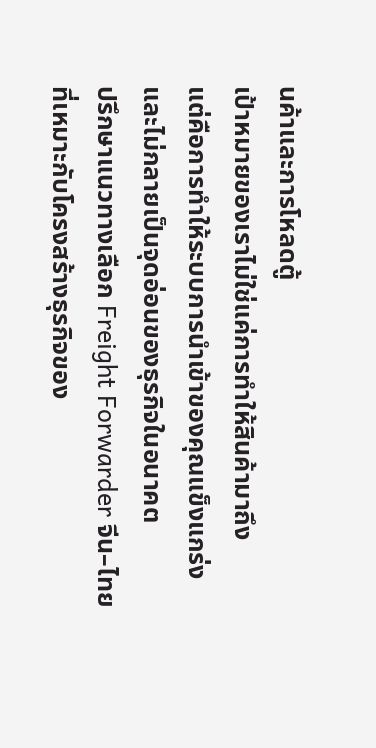นค้าและการโหลดตู้
เป้าหมายของเราไม่ใช่แค่การทำให้สินค้ามาถึง
แต่คือการทำให้ระบบการนำเข้าของคุณแข็งแกร่งและไม่กลายเป็นจุดอ่อนของธุรกิจในอนาคต
ปรึกษาแนวทางเลือก Freight Forwarder จีน–ไทย ที่เหมาะกับโครงสร้างธุรกิจของ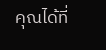คุณได้ที่